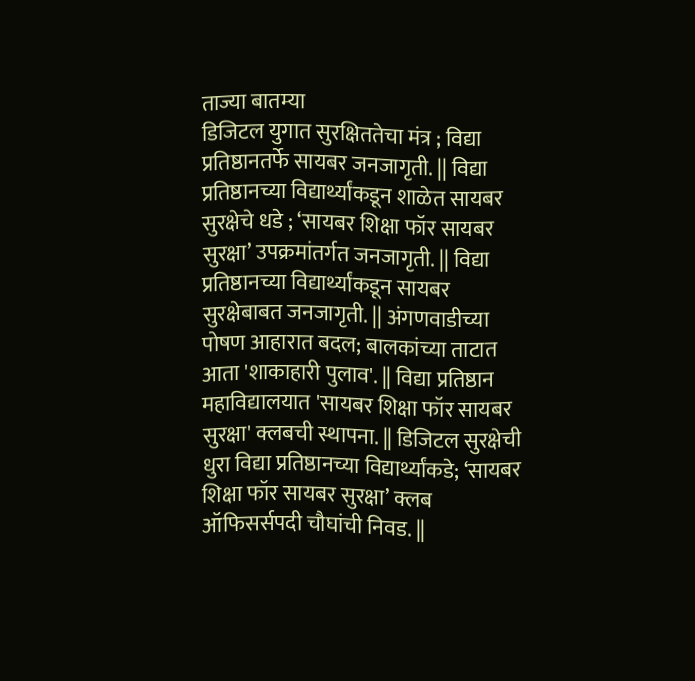ताज्या बातम्या
डिजिटल युगात सुरक्षिततेचा मंत्र ; विद्या प्रतिष्ठानतर्फे सायबर जनजागृती. || विद्या प्रतिष्ठानच्या विद्यार्थ्यांकडून शाळेत सायबर सुरक्षेचे धडे ; ‘सायबर शिक्षा फॉर सायबर सुरक्षा’ उपक्रमांतर्गत जनजागृती. || विद्या प्रतिष्ठानच्या विद्यार्थ्यांकडून सायबर सुरक्षेबाबत जनजागृती. || अंगणवाडीच्या पोषण आहारात बदल; बालकांच्या ताटात आता 'शाकाहारी पुलाव'. || विद्या प्रतिष्ठान महाविद्यालयात 'सायबर शिक्षा फॉर सायबर सुरक्षा' क्लबची स्थापना. || डिजिटल सुरक्षेची धुरा विद्या प्रतिष्ठानच्या विद्यार्थ्यांकडे; ‘सायबर शिक्षा फॉर सायबर सुरक्षा’ क्लब ऑफिसर्सपदी चौघांची निवड. ||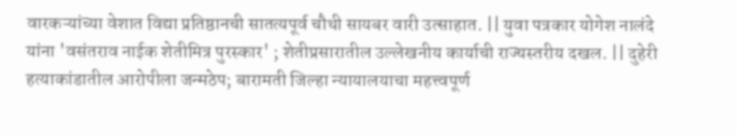वारकऱ्यांच्या वेशात विद्या प्रतिष्ठानची सातत्यपूर्व चौथी सायबर वारी उत्साहात. || युवा पत्रकार योगेश नालंदे यांना 'वसंतराव नाईक शेतीमित्र पुरस्कार' ; शेतीप्रसारातील उल्लेखनीय कार्याची राज्यस्तरीय दखल. || दुहेरी हत्याकांडातील आरोपीला जन्मठेप; बारामती जिल्हा न्यायालयाचा महत्त्वपूर्ण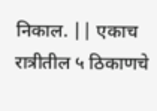निकाल. || एकाच रात्रीतील ५ ठिकाणचे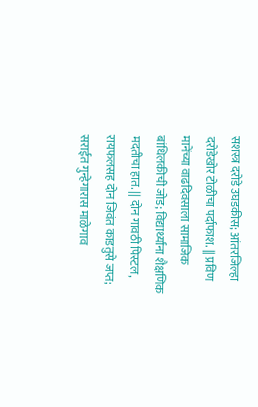सशस्त्र दरोडे उघडकीस; आंतरजिल्हा दरोडेखोर टोळीचा पर्दाफाश. || प्रविण मानेंच्या वाढदिवसाला सामाजिक बांधिलकीची जोड; विद्यार्थ्यांना शैक्षणिक मदतीचा हात. || दोन गावठी पिस्टल, रायफलसह दोन जिवंत काडतुसे जप्त; सराईत गुन्हेगारास माळेगाव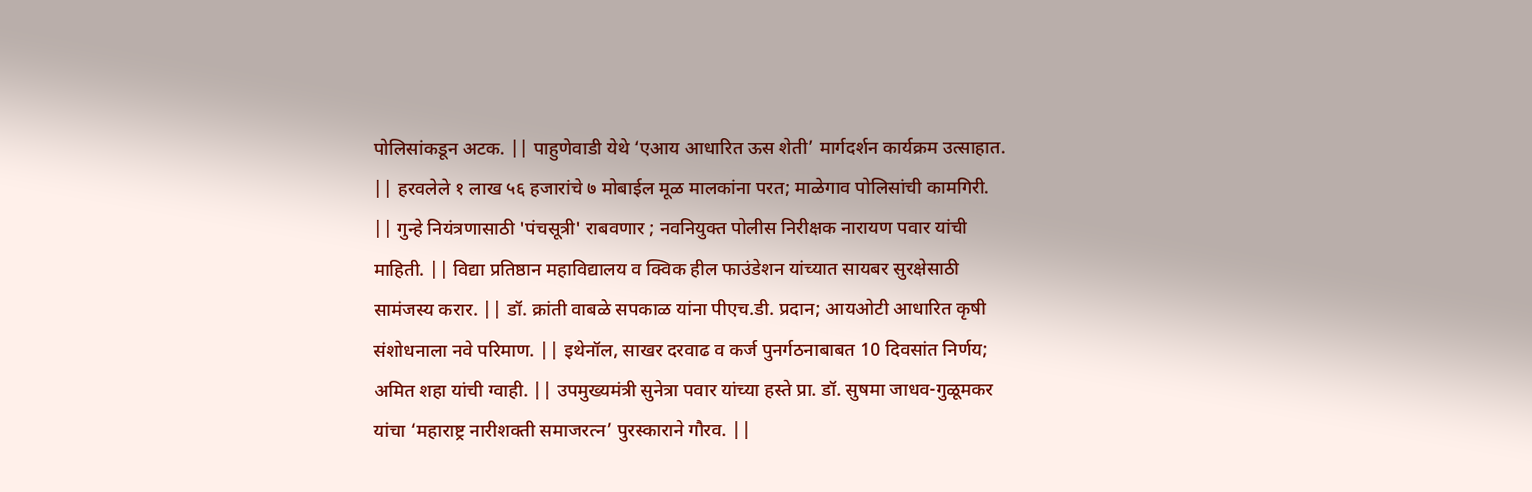पोलिसांकडून अटक. || पाहुणेवाडी येथे ‘एआय आधारित ऊस शेती’ मार्गदर्शन कार्यक्रम उत्साहात. || हरवलेले १ लाख ५६ हजारांचे ७ मोबाईल मूळ मालकांना परत; माळेगाव पोलिसांची कामगिरी. || गुन्हे नियंत्रणासाठी 'पंचसूत्री' राबवणार ; नवनियुक्त पोलीस निरीक्षक नारायण पवार यांची माहिती. || विद्या प्रतिष्ठान महाविद्यालय व क्विक हील फाउंडेशन यांच्यात सायबर सुरक्षेसाठी सामंजस्य करार. || डॉ. क्रांती वाबळे सपकाळ यांना पीएच.डी. प्रदान; आयओटी आधारित कृषी संशोधनाला नवे परिमाण. || इथेनॉल, साखर दरवाढ व कर्ज पुनर्गठनाबाबत 10 दिवसांत निर्णय; अमित शहा यांची ग्वाही. || उपमुख्यमंत्री सुनेत्रा पवार यांच्या हस्ते प्रा. डॉ. सुषमा जाधव-गुळूमकर यांचा ‘महाराष्ट्र नारीशक्ती समाजरत्न’ पुरस्काराने गौरव. ||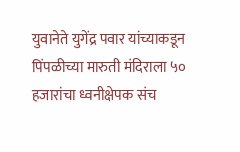युवानेते युगेंद्र पवार यांच्याकडून पिंपळीच्या मारुती मंदिराला ५० हजारांचा ध्वनीक्षेपक संच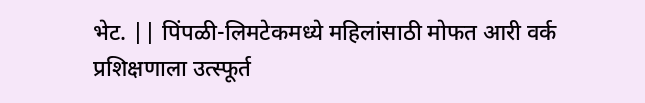भेट. || पिंपळी-लिमटेकमध्ये महिलांसाठी मोफत आरी वर्क प्रशिक्षणाला उत्स्फूर्त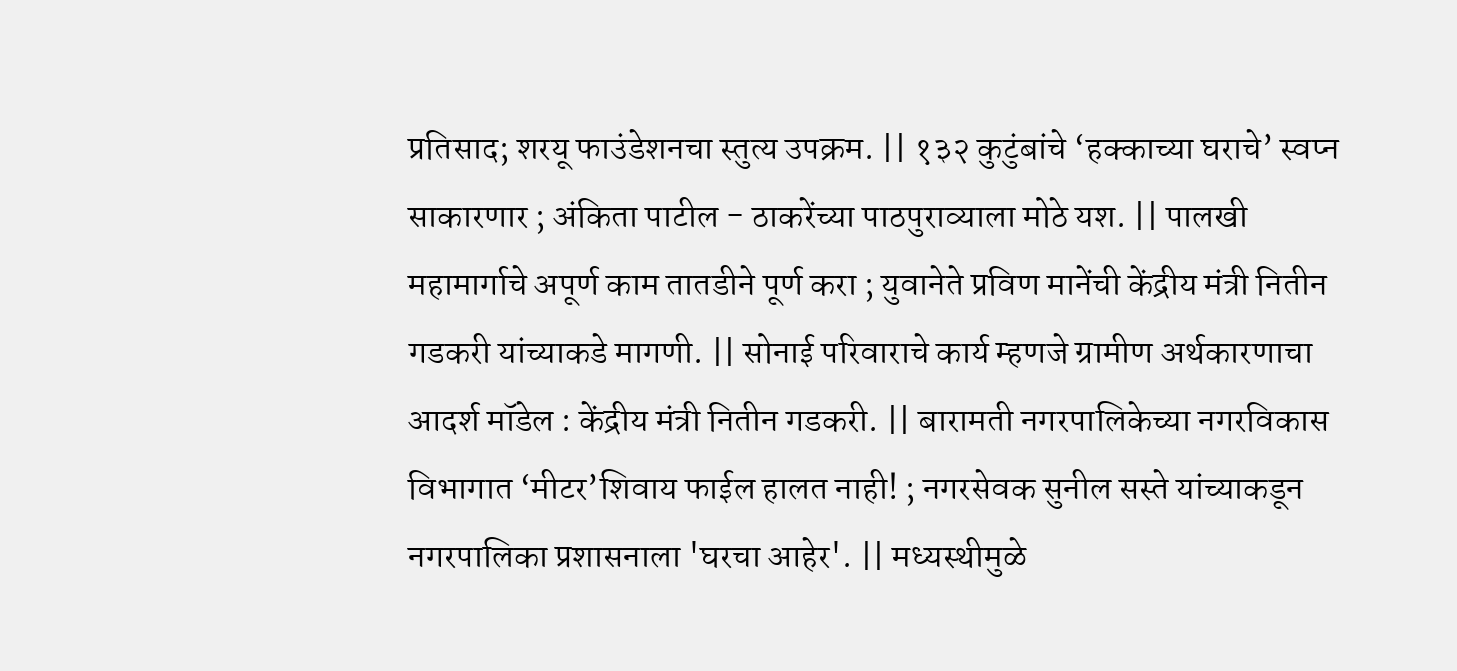प्रतिसाद; शरयू फाउंडेशनचा स्तुत्य उपक्रम. || १३२ कुटुंबांचे ‘हक्काच्या घराचे’ स्वप्न साकारणार ; अंकिता पाटील - ठाकरेंच्या पाठपुराव्याला मोठे यश. || पालखी महामार्गाचे अपूर्ण काम तातडीने पूर्ण करा ; युवानेते प्रविण मानेंची केंद्रीय मंत्री नितीन गडकरी यांच्याकडे मागणी. || सोनाई परिवाराचे कार्य म्हणजे ग्रामीण अर्थकारणाचा आदर्श मॉडेल : केंद्रीय मंत्री नितीन गडकरी. || बारामती नगरपालिकेच्या नगरविकास विभागात ‘मीटर’शिवाय फाईल हालत नाही! ; नगरसेवक सुनील सस्ते यांच्याकडून नगरपालिका प्रशासनाला 'घरचा आहेर'. || मध्यस्थीमुळे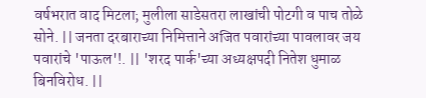वर्षभरात वाद मिटला; मुलीला साडेसतरा लाखांची पोटगी व पाच तोळे सोने. || जनता दरबाराच्या निमित्ताने अजित पवारांच्या पावलावर जय पवारांचे 'पाऊल'!. || 'शरद पार्क'च्या अध्यक्षपदी नितेश धुमाळ बिनविरोध. ||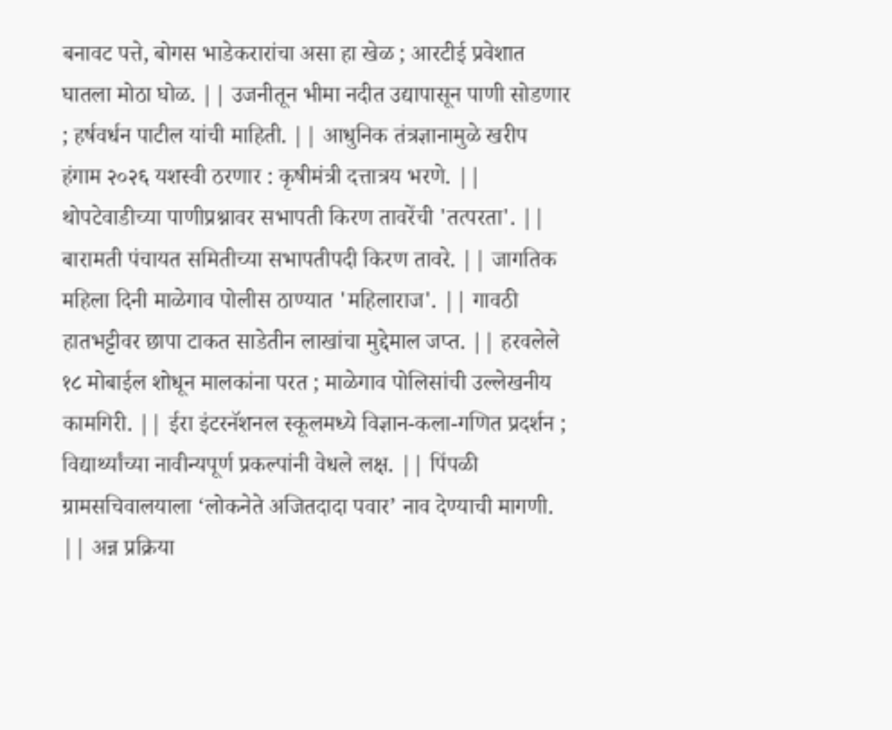बनावट पत्ते, बोगस भाडेकरारांचा असा हा खेळ ; आरटीई प्रवेशात घातला मोठा घोळ. || उजनीतून भीमा नदीत उद्यापासून पाणी सोडणार ; हर्षवर्धन पाटील यांची माहिती. || आधुनिक तंत्रज्ञानामुळे खरीप हंगाम २०२६ यशस्वी ठरणार : कृषीमंत्री दत्तात्रय भरणे. || थोपटेवाडीच्या पाणीप्रश्नावर सभापती किरण तावरेंची 'तत्परता'. || बारामती पंचायत समितीच्या सभापतीपदी किरण तावरे. || जागतिक महिला दिनी माळेगाव पोलीस ठाण्यात 'महिलाराज'. || गावठी हातभट्टीवर छापा टाकत साडेतीन लाखांचा मुद्देमाल जप्त. || हरवलेले १८ मोबाईल शोधून मालकांना परत ; माळेगाव पोलिसांची उल्लेखनीय कामगिरी. || ईरा इंटरनॅशनल स्कूलमध्ये विज्ञान-कला-गणित प्रदर्शन ; विद्यार्थ्यांच्या नावीन्यपूर्ण प्रकल्पांनी वेधले लक्ष. || पिंपळी ग्रामसचिवालयाला ‘लोकनेते अजितदादा पवार’ नाव देण्याची मागणी. || अन्न प्रक्रिया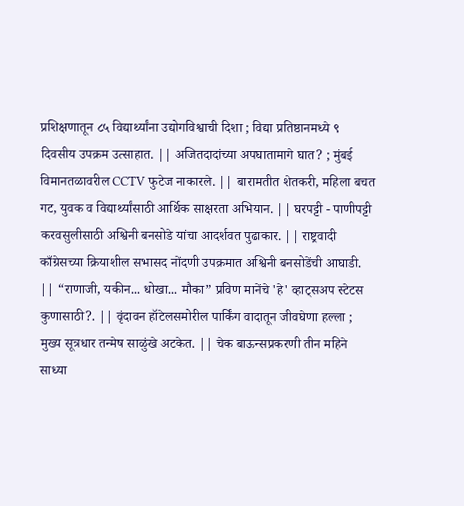प्रशिक्षणातून ८५ विद्यार्थ्यांना उद्योगविश्वाची दिशा ; विद्या प्रतिष्ठानमध्ये ९ दिवसीय उपक्रम उत्साहात. || अजितदादांच्या अपघातामागे घात? ; मुंबई विमानतळावरील CCTV फुटेज नाकारले. || बारामतीत शेतकरी, महिला बचत गट, युवक व विद्यार्थ्यांसाठी आर्थिक साक्षरता अभियान. || घरपट्टी - पाणीपट्टी करवसुलीसाठी अश्विनी बनसोडे यांचा आदर्शवत पुढाकार. || राष्ट्रवादी काँग्रेसच्या क्रियाशील सभासद नोंदणी उपक्रमात अश्विनी बनसोडेंची आघाडी. || “राणाजी, यकीन... धोखा... मौका” प्रविण मानेंचे 'हे' व्हाट्सअप स्टेटस कुणासाठी?. || वृंदावन हॉटेलसमोरील पार्किंग वादातून जीवघेणा हल्ला ; मुख्य सूत्रधार तन्मेष साळुंखे अटकेत. || चेक बाऊन्सप्रकरणी तीन महिने साध्या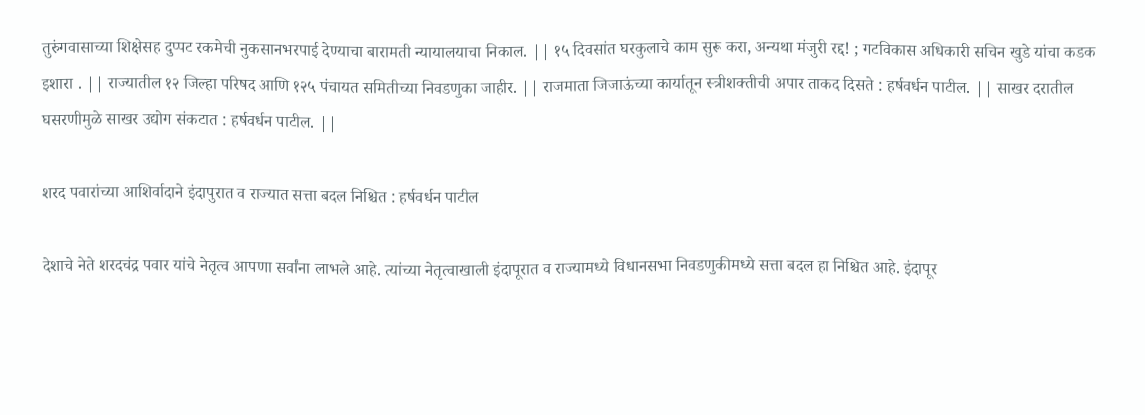तुरुंगवासाच्या शिक्षेसह दुप्पट रकमेची नुकसानभरपाई देण्याचा बारामती न्यायालयाचा निकाल. || १५ दिवसांत घरकुलाचे काम सुरू करा, अन्यथा मंजुरी रद्द! ; गटविकास अधिकारी सचिन खुडे यांचा कडक इशारा . || राज्यातील १२ जिल्हा परिषद आणि १२५ पंचायत समितीच्या निवडणुका जाहीर. || राजमाता जिजाऊंच्या कार्यातून स्त्रीशक्तीची अपार ताकद दिसते : हर्षवर्धन पाटील. || साखर दरातील घसरणीमुळे साखर उद्योग संकटात : हर्षवर्धन पाटील. ||

शरद पवारांच्या आशिर्वादाने इंदापुरात व राज्यात सत्ता बदल निश्चित : हर्षवर्धन पाटील

देशाचे नेते शरदचंद्र पवार यांचे नेतृत्व आपणा सर्वांना लाभले आहे. त्यांच्या नेतृत्वाखाली इंदापूरात व राज्यामध्ये विधानसभा निवडणुकीमध्ये सत्ता बदल हा निश्चित आहे. इंदापूर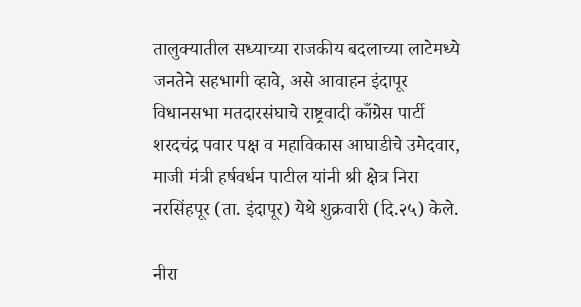तालुक्यातील सध्याच्या राजकीय बदलाच्या लाटेमध्ये जनतेने सहभागी व्हावे, असे आवाहन इंदापूर विधानसभा मतदारसंघाचे राष्ट्रवादी काँग्रेस पार्टी शरदचंद्र पवार पक्ष व महाविकास आघाडीचे उमेदवार, माजी मंत्री हर्षवर्धन पाटील यांनी श्री क्षेत्र निरा नरसिंहपूर (ता. इंदापूर) येथे शुक्रवारी (दि.२५) केले.

नीरा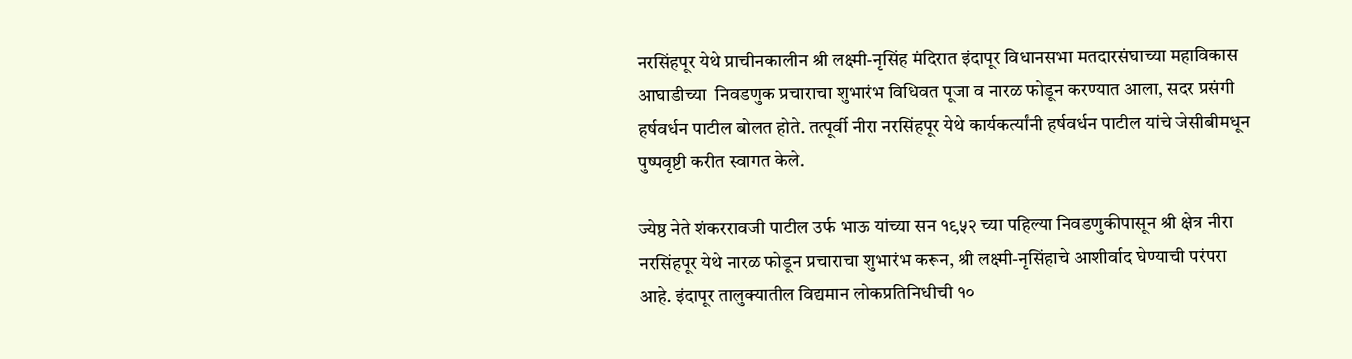नरसिंहपूर येथे प्राचीनकालीन श्री लक्ष्मी-नृसिंह मंदिरात इंदापूर विधानसभा मतदारसंघाच्या महाविकास आघाडीच्या  निवडणुक प्रचाराचा शुभारंभ विधिवत पूजा व नारळ फोडून करण्यात आला, सदर प्रसंगी हर्षवर्धन पाटील बोलत होते. तत्पूर्वी नीरा नरसिंहपूर येथे कार्यकर्त्यांनी हर्षवर्धन पाटील यांचे जेसीबीमधून पुष्पवृष्टी करीत स्वागत केले.

ज्येष्ठ नेते शंकररावजी पाटील उर्फ भाऊ यांच्या सन १९५२ च्या पहिल्या निवडणुकीपासून श्री क्षेत्र नीरा नरसिंहपूर येथे नारळ फोडून प्रचाराचा शुभारंभ करून, श्री लक्ष्मी-नृसिंहाचे आशीर्वाद घेण्याची परंपरा आहे. इंदापूर तालुक्यातील विद्यमान लोकप्रतिनिधीची १०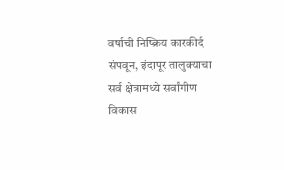वर्षाची निष्क्रिय कारकीर्द संपवून, इंदापूर तालुक्याचा सर्व क्षेत्रामध्ये सर्वांगीण विकास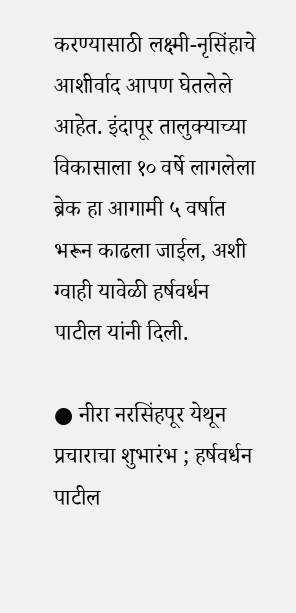करण्यासाठी लक्ष्मी-नृसिंहाचे आशीर्वाद आपण घेतलेले आहेत. इंदापूर तालुक्याच्या विकासाला १० वर्षे लागलेला ब्रेक हा आगामी ५ वर्षात भरून काढला जाईल, अशी ग्वाही यावेळी हर्षवर्धन पाटील यांनी दिली.

● नीरा नरसिंहपूर येथून प्रचाराचा शुभारंभ ; हर्षवर्धन पाटील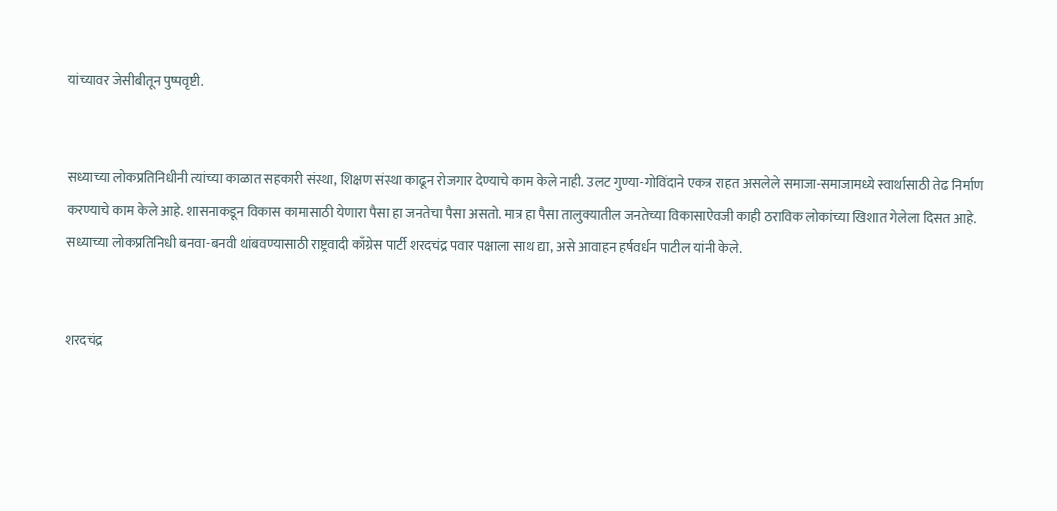यांच्यावर जेसीबीतून पुष्पवृष्टी.


सध्याच्या लोकप्रतिनिधीनी त्यांच्या काळात सहकारी संस्था, शिक्षण संस्था काढून रोजगार देण्याचे काम केले नाही. उलट गुण्या-गोविंदाने एकत्र राहत असलेले समाजा-समाजामध्ये स्वार्थासाठी तेढ निर्माण करण्याचे काम केले आहे. शासनाकडून विकास कामासाठी येणारा पैसा हा जनतेचा पैसा असतो. मात्र हा पैसा तालुक्यातील जनतेच्या विकासाऐवजी काही ठराविक लोकांच्या खिशात गेलेला दिसत आहे. सध्याच्या लोकप्रतिनिधी बनवा-बनवी थांबवण्यासाठी राष्ट्रवादी काँग्रेस पार्टी शरदचंद्र पवार पक्षाला साथ द्या, असे आवाहन हर्षवर्धन पाटील यांनी केले.


शरदचंद्र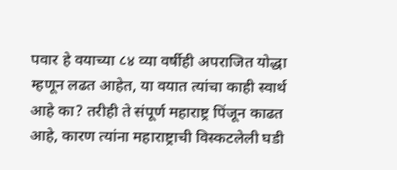पवार हे वयाच्या ८४ व्या वर्षीही अपराजित योद्धा म्हणून लढत आहेत, या वयात त्यांचा काही स्वार्थ आहे का? तरीही ते संपूर्ण महाराष्ट्र पिंजून काढत आहे, कारण त्यांना महाराष्ट्राची विस्कटलेली घडी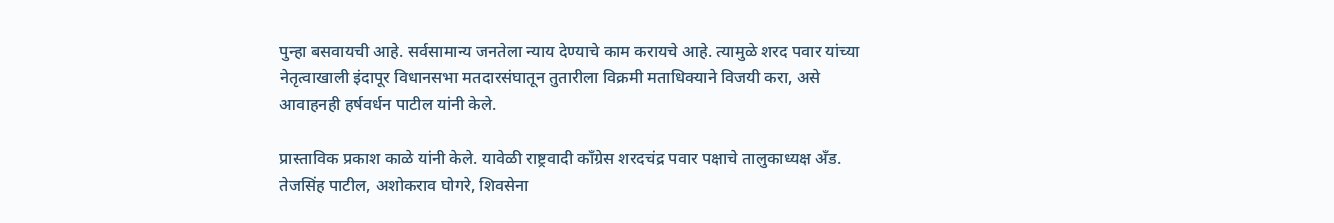पुन्हा बसवायची आहे. सर्वसामान्य जनतेला न्याय देण्याचे काम करायचे आहे. त्यामुळे शरद पवार यांच्या नेतृत्वाखाली इंदापूर विधानसभा मतदारसंघातून तुतारीला विक्रमी मताधिक्याने विजयी करा, असे आवाहनही हर्षवर्धन पाटील यांनी केले.

प्रास्ताविक प्रकाश काळे यांनी केले. यावेळी राष्ट्रवादी काँग्रेस शरदचंद्र पवार पक्षाचे तालुकाध्यक्ष अँड. तेजसिंह पाटील, अशोकराव घोगरे, शिवसेना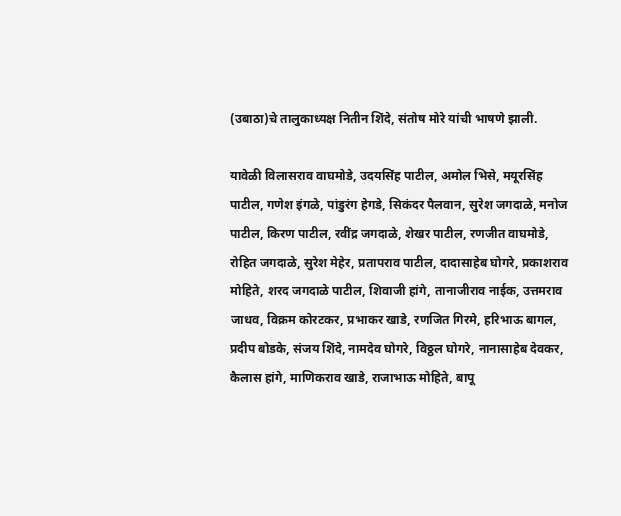(उबाठा)चे तालुकाध्यक्ष नितीन शिंदे, संतोष मोरे यांची भाषणे झाली.

यावेळी विलासराव वाघमोडे, उदयसिंह पाटील, अमोल भिसे, मयूरसिंह पाटील, गणेश इंगळे, पांडुरंग हेगडे, सिकंदर पैलवान, सुरेश जगदाळे, मनोज पाटील, किरण पाटील, रवींद्र जगदाळे, शेखर पाटील, रणजीत वाघमोडे, रोहित जगदाळे, सुरेश मेहेर, प्रतापराव पाटील, दादासाहेब घोगरे, प्रकाशराव मोहिते, शरद जगदाळे पाटील, शिवाजी हांगे, तानाजीराव नाईक, उत्तमराव जाधव, विक्रम कोरटकर, प्रभाकर खाडे, रणजित गिरमे, हरिभाऊ बागल, प्रदीप बोडके, संजय शिंदे, नामदेव घोगरे, विठ्ठल घोगरे, नानासाहेब देवकर, कैलास हांगे, माणिकराव खाडे, राजाभाऊ मोहिते, बापू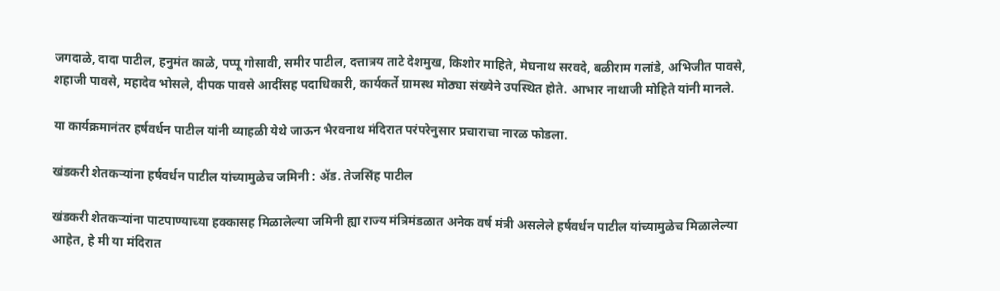जगदाळे, दादा पाटील, हनुमंत काळे, पप्पू गोसावी, समीर पाटील, दत्तात्रय ताटे देशमुख, किशोर माहिते, मेघनाथ सरवदे, बळीराम गलांडे, अभिजीत पावसे,  शहाजी पावसे, महादेव भोसले, दीपक पावसे आदींसह पदाधिकारी, कार्यकर्ते ग्रामस्थ मोठ्या संख्येने उपस्थित होते. आभार नाथाजी मोहिते यांनी मानले.

या कार्यक्रमानंतर हर्षवर्धन पाटील यांनी व्याहळी येथे जाऊन भैरवनाथ मंदिरात परंपरेनुसार प्रचाराचा नारळ फोडला.

खंडकरी शेतकऱ्यांना हर्षवर्धन पाटील यांच्यामुळेच जमिनी : ॲड. तेजसिंह पाटील

खंडकरी शेतकऱ्यांना पाटपाण्याच्या हक्कासह मिळालेल्या जमिनी ह्या राज्य मंत्रिमंडळात अनेक वर्ष मंत्री असलेले हर्षवर्धन पाटील यांच्यामुळेच मिळालेल्या आहेत, हे मी या मंदिरात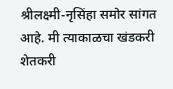श्रीलक्ष्मी-नृसिंहा समोर सांगत आहे. मी त्याकाळचा खंडकरी शेतकरी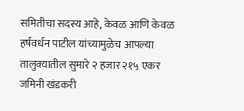समितीचा सदस्य आहे, केवळ आणि केवळ हर्षवर्धन पाटील यांच्यामुळेच आपल्या तालुक्यातील सुमारे २ हजार २१५ एकर जमिनी खंडकरी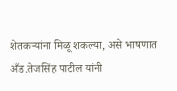शेतकऱ्यांना मिळू शकल्या, असे भाषणात अँड.तेजसिंह पाटील यांनी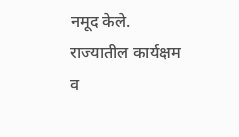नमूद केले. राज्यातील कार्यक्षम व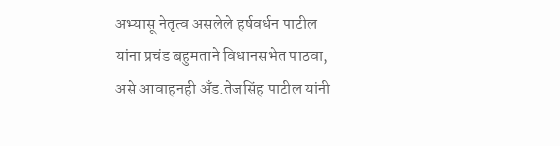अभ्यासू नेतृत्व असलेले हर्षवर्धन पाटील यांना प्रचंड बहुमताने विधानसभेत पाठवा, असे आवाहनही अँड.तेजसिंह पाटील यांनी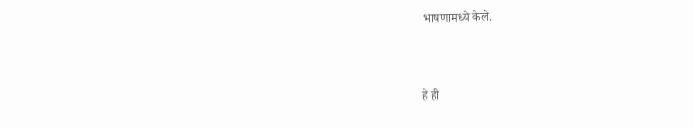भाषणामध्ये केले.


हे ही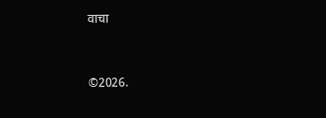वाचा


©2026.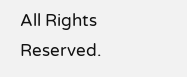All Rights Reserved.